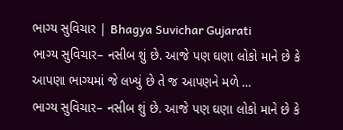ભાગ્ય સુવિચાર | Bhagya Suvichar Gujarati
ભાગ્ય સુવિચાર– નસીબ શું છે. આજે પણ ઘણા લોકો માને છે કે આપણા ભાગ્યમાં જે લખ્યું છે તે જ આપણને મળે …
ભાગ્ય સુવિચાર– નસીબ શું છે. આજે પણ ઘણા લોકો માને છે કે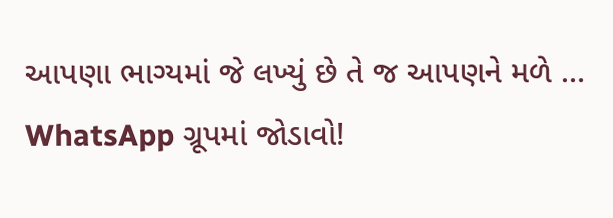આપણા ભાગ્યમાં જે લખ્યું છે તે જ આપણને મળે …
WhatsApp ગ્રૂપમાં જોડાવો!